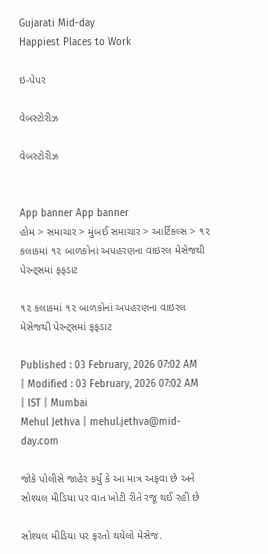Gujarati Mid-day
Happiest Places to Work

ઇ-પેપર

વેબસ્ટોરીઝ

વેબસ્ટોરીઝ


App banner App banner
હોમ > સમાચાર > મુંબઈ સમાચાર > આર્ટિકલ્સ > ૧૨ કલાકમાં ૧૨ બાળકોનાં અપહરણના વાઇરલ મેસેજથી પેરન્ટ‍્સમાં ફફડાટ

૧૨ કલાકમાં ૧૨ બાળકોનાં અપહરણના વાઇરલ મેસેજથી પેરન્ટ‍્સમાં ફફડાટ

Published : 03 February, 2026 07:02 AM | Modified : 03 February, 2026 07:02 AM | IST | Mumbai
Mehul Jethva | mehul.jethva@mid-day.com

જોકે પોલીસે જાહેર કર્યું કે આ માત્ર અફવા છે અને સોશ્યલ મીડિયા પર વાત ખોટી રીતે રજૂ થઈ રહી છે

સોશ્યલ મીડિયા પર ફરતો થયેલો મેસેજ.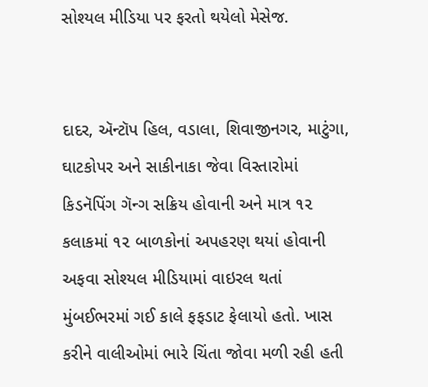સોશ્યલ મીડિયા પર ફરતો થયેલો મેસેજ.


દાદર, ઍન્ટૉપ હિલ, વડાલા, શિવાજીનગર, માટુંગા, ઘાટકોપર અને સાકીનાકા જેવા વિસ્તારોમાં કિડનૅપિંગ ગૅન્ગ સક્રિય હોવાની અને માત્ર ૧૨ કલાકમાં ૧૨ બાળકોનાં અપહરણ થયાં હોવાની અફવા સોશ્યલ મીડિયામાં વાઇરલ થતાં મુંબઈભરમાં ગઈ કાલે ફફડાટ ફેલાયો હતો. ખાસ કરીને વાલીઓમાં ભારે ચિંતા જોવા મળી રહી હતી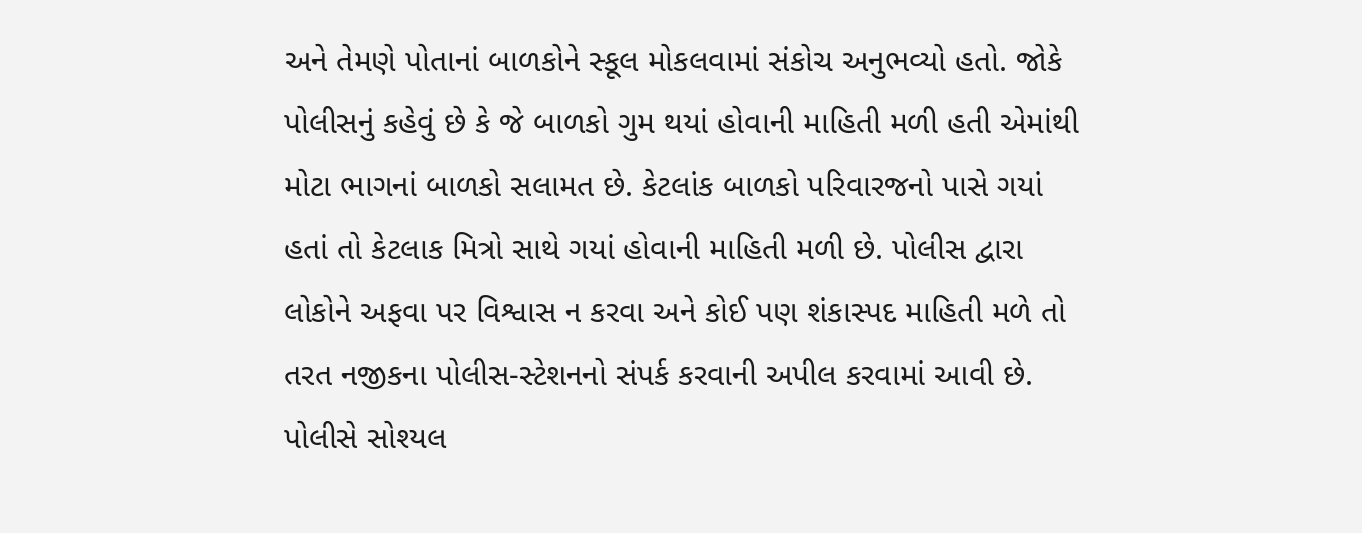અને તેમણે પોતાનાં બાળકોને સ્કૂલ મોકલવામાં સંકોચ અનુભવ્યો હતો. જોકે પોલીસનું કહેવું છે કે જે બાળકો ગુમ થયાં હોવાની માહિતી મળી હતી એમાંથી મોટા ભાગનાં બાળકો સલામત છે. કેટલાંક બાળકો પરિવારજનો પાસે ગયાં હતાં તો કેટલાક મિત્રો સાથે ગયાં હોવાની માહિતી મળી છે. પોલીસ દ્વારા લોકોને અફવા પર વિશ્વાસ ન કરવા અને કોઈ પણ શંકાસ્પદ માહિતી મળે તો તરત નજીકના પોલીસ-સ્ટેશનનો સંપર્ક કરવાની અપીલ કરવામાં આવી છે. પોલીસે સોશ્યલ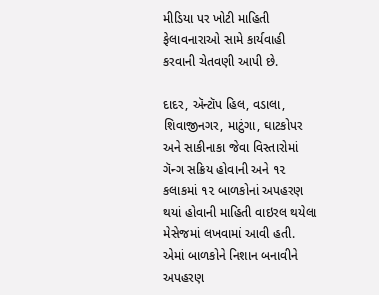મીડિયા પર ખોટી માહિતી ફેલાવનારાઓ સામે કાર્યવાહી કરવાની ચેતવણી આપી છે.

દાદર, ઍન્ટૉપ હિલ, વડાલા, શિવાજીનગર, માટુંગા, ઘાટકોપર અને સાકીનાકા જેવા વિસ્તારોમાં ગૅન્ગ સક્રિય હોવાની અને ૧૨ કલાકમાં ૧૨ બાળકોનાં અપહરણ થયાં હોવાની માહિતી વાઇરલ થયેલા મેસેજમાં લખવામાં આવી હતી. એમાં બાળકોને નિશાન બનાવીને અપહરણ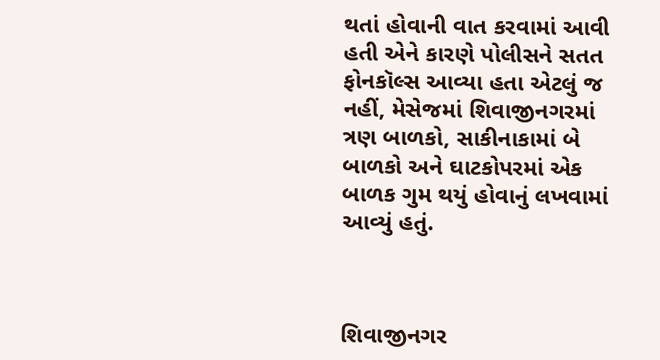થતાં હોવાની વાત કરવામાં આવી હતી એને કારણે પોલીસને સતત ફોનકૉલ્સ આવ્યા હતા એટલું જ નહીં, મેસેજમાં શિવાજીનગરમાં ત્રણ બાળકો, સાકીનાકામાં બે બાળકો અને ઘાટકોપરમાં એક બાળક ગુમ થયું હોવાનું લખવામાં આવ્યું હતું.



શિવાજીનગર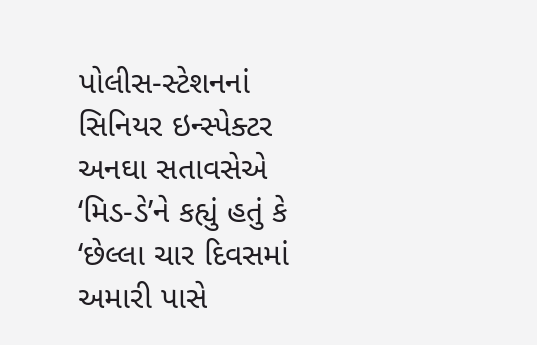પોલીસ-સ્ટેશનનાં સિનિયર ઇન્સ્પેક્ટર અનઘા સતાવસેએ ‘મિડ-ડે’ને કહ્યું હતું કે ‘છેલ્લા ચાર દિવસમાં અમારી પાસે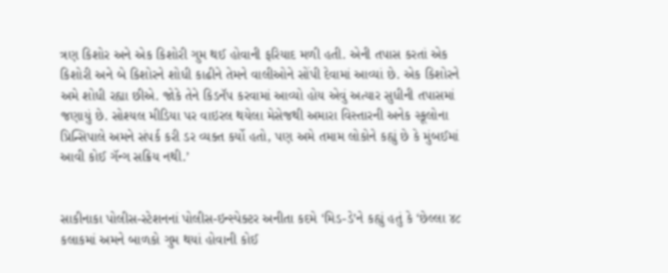ત્રણ કિશોર અને એક કિશોરી ગુમ થઈ હોવાની ફરિયાદ મળી હતી. એની તપાસ કરતાં એક કિશોરી અને બે કિશોરને શોધી કાઢીને તેમને વાલીઓને સોંપી દેવામાં આવ્યાં છે. એક કિશોરને અમે શોધી રહ્યા છીએ. જોકે તેને કિડનૅપ કરવામાં આવ્યો હોય એવું અત્યાર સુધીની તપાસમાં જણાયું છે. સોશ્યલ મીડિયા પર વાઇરલ થયેલા મેસેજથી અમારા વિસ્તારની અનેક સ્કૂલોના પ્રિન્સિપાલે અમને સંપર્ક કરી ડર વ્યક્ત કર્યો હતો, પણ અમે તમામ લોકોને કહ્યું છે કે મુંબઈમાં આવી કોઈ ગૅન્ગ સક્રિય નથી.’


સાકીનાકા પોલીસ-સ્ટેશનનાં પોલીસ-ઇન્સ્પેક્ટર અનીતા કદમે ‘મિડ-ડે’ને કહ્યું હતું કે ‘છેલ્લા ૪૮ કલાકમાં અમને બાળકો ગુમ થયાં હોવાની કોઈ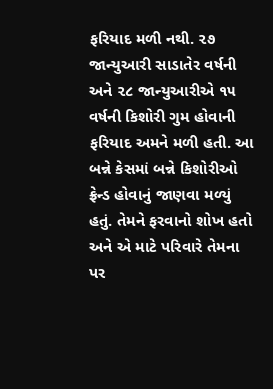ફરિયાદ મળી નથી. ૨૭ જાન્યુઆરી સાડાતેર વર્ષની અને ૨૮ જાન્યુઆરીએ ૧૫ વર્ષની કિશોરી ગુમ હોવાની ફરિયાદ અમને મળી હતી. આ બન્ને કેસમાં બન્ને કિશોરીઓ ફ્રેન્ડ હોવાનું જાણવા મળ્યું હતું. તેમને ફરવાનો શોખ હતો અને એ માટે પરિવારે તેમના પર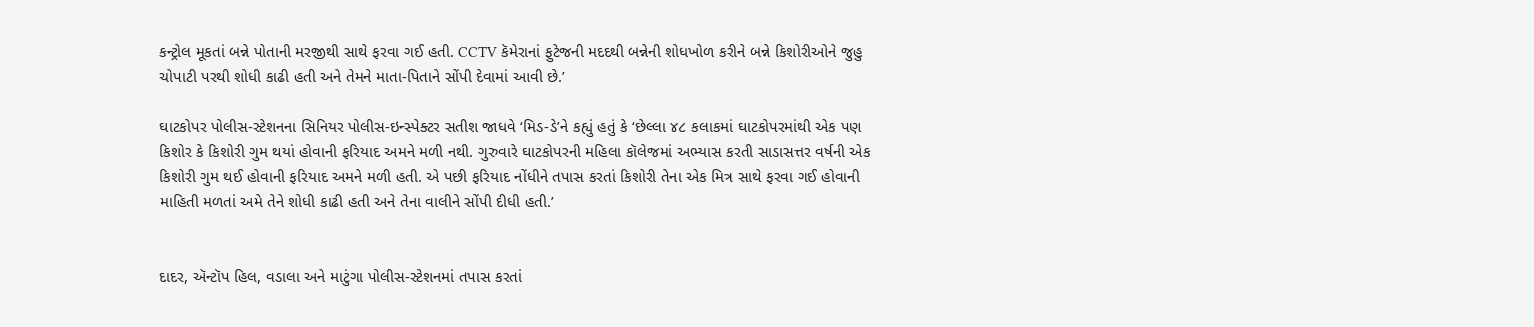કન્ટ્રોલ મૂકતાં બન્ને પોતાની મરજીથી સાથે ફરવા ગઈ હતી. CCTV કૅમેરાનાં ફુટેજની મદદથી બન્નેની શોધખોળ કરીને બન્ને કિશોરીઓને જુહુ ચોપાટી પરથી શોધી કાઢી હતી અને તેમને માતા-પિતાને સોંપી દેવામાં આવી છે.’

ઘાટકોપર પોલીસ-સ્ટેશનના સિનિયર પોલીસ-ઇન્સ્પેક્ટર સતીશ જાધવે ‘મિડ-ડે’ને કહ્યું હતું કે ‘છેલ્લા ૪૮ કલાકમાં ઘાટકોપરમાંથી એક પણ કિશોર કે કિશોરી ગુમ થયાં હોવાની ફરિયાદ અમને મળી નથી. ગુરુવારે ઘાટકોપરની મહિલા કૉલેજમાં અભ્યાસ કરતી સાડાસત્તર વર્ષની એક કિશોરી ગુમ થઈ હોવાની ફરિયાદ અમને મળી હતી. એ પછી ફરિયાદ નોંધીને તપાસ કરતાં કિશોરી તેના એક મિત્ર સાથે ફરવા ગઈ હોવાની માહિતી મળતાં અમે તેને શોધી કાઢી હતી અને તેના વાલીને સોંપી દીધી હતી.’


દાદર, ઍન્ટૉપ હિલ, વડાલા અને માટુંગા પોલીસ-સ્ટેશનમાં તપાસ કરતાં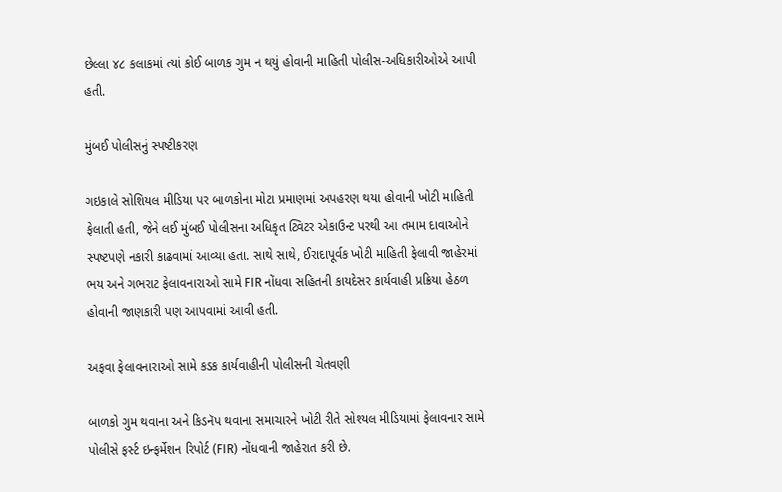છેલ્લા ૪૮ કલાકમાં ત્યાં કોઈ બાળક ગુમ ન થયું હોવાની માહિતી પોલીસ-અધિકારીઓએ આપી હતી.

મુંબઈ પોલીસનું સ્પષ્ટીકરણ

ગઇકાલે સોશિયલ મીડિયા પર બાળકોના મોટા પ્રમાણમાં અપહરણ થયા હોવાની ખોટી માહિતી ફેલાતી હતી, જેને લઈ મુંબઈ પોલીસના અધિકૃત ટ્વિટર એકાઉન્ટ પરથી આ તમામ દાવાઓને સ્પષ્ટપણે નકારી કાઢવામાં આવ્યા હતા. સાથે સાથે, ઈરાદાપૂર્વક ખોટી માહિતી ફેલાવી જાહેરમાં ભય અને ગભરાટ ફેલાવનારાઓ સામે FIR નોંધવા સહિતની કાયદેસર કાર્યવાહી પ્રક્રિયા હેઠળ હોવાની જાણકારી પણ આપવામાં આવી હતી.

અફવા ફેલાવનારાઓ સામે કડક કાર્યવાહીની પોલીસની ચેતવણી

બાળકો ગુમ થવાના અને કિડનૅપ થવાના સમાચારને ખોટી રીતે સોશ્યલ મીડિયામાં ફેલાવનાર સામે પોલીસે ફર્સ્ટ ઇન્ફર્મેશન રિપોર્ટ (FIR) નોંધવાની જાહેરાત કરી છે.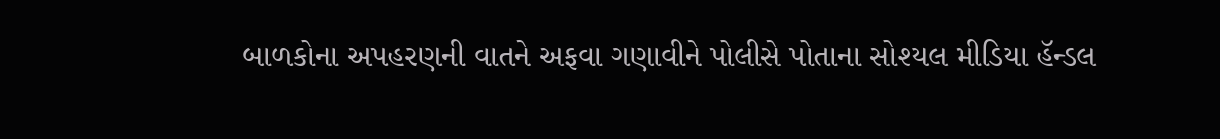બાળકોના અપહરણની વાતને અફવા ગણાવીને પોલીસે પોતાના સોશ્યલ મીડિયા હૅન્ડલ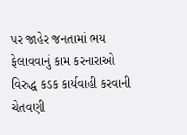પર જાહેર જનતામાં ભય ફેલાવવાનું કામ કરનારાઓ વિરુદ્ધ કડક કાર્યવાહી કરવાની ચેતવણી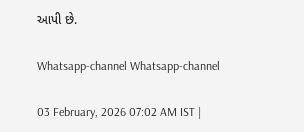આપી છે.

Whatsapp-channel Whatsapp-channel

03 February, 2026 07:02 AM IST |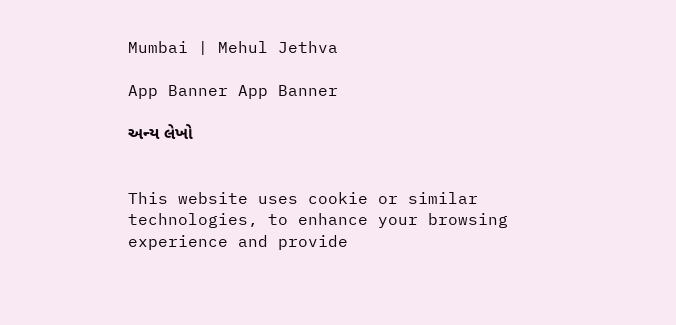Mumbai | Mehul Jethva

App Banner App Banner

અન્ય લેખો


This website uses cookie or similar technologies, to enhance your browsing experience and provide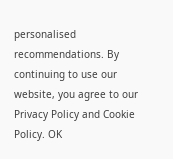personalised recommendations. By continuing to use our website, you agree to our Privacy Policy and Cookie Policy. OK